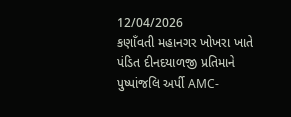12/04/2026
કણાઁવતી મહાનગર ખોખરા ખાતે પંડિત દીનદયાળજી પ્રતિમાને પુષ્પાંજલિ અર્પી AMC-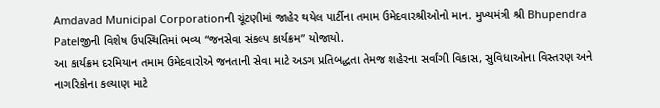Amdavad Municipal Corporationની ચૂંટણીમાં જાહેર થયેલ પાર્ટીના તમામ ઉમેદવારશ્રીઓનો માન. મુખ્યમંત્રી શ્રી Bhupendra Patelજીની વિશેષ ઉપસ્થિતિમાં ભવ્ય “જનસેવા સંકલ્પ કાર્યક્રમ” યોજાયો.
આ કાર્યક્રમ દરમિયાન તમામ ઉમેદવારોએ જનતાની સેવા માટે અડગ પ્રતિબદ્ધતા તેમજ શહેરના સર્વાંગી વિકાસ, સુવિધાઓના વિસ્તરણ અને નાગરિકોના કલ્યાણ માટે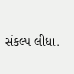સંકલ્પ લીધા.